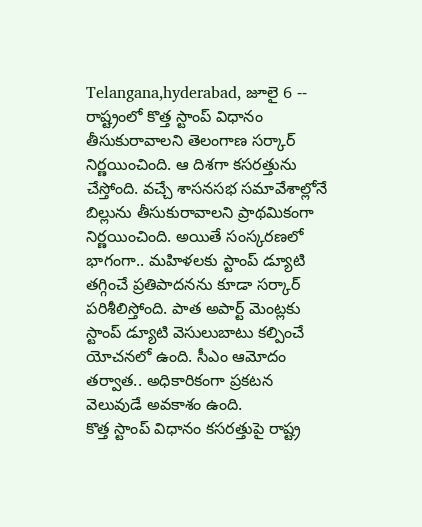Telangana,hyderabad, జూలై 6 -- రాష్ట్రంలో కొత్త స్టాంప్ విధానం తీసుకురావాలని తెలంగాణ సర్కార్ నిర్ణయించింది. ఆ దిశగా కసరత్తును చేస్తోంది. వచ్చే శాసనసభ సమావేశాల్లోనే బిల్లును తీసుకురావాలని ప్రాథమికంగా నిర్ణయించింది. అయితే సంస్కరణలో భాగంగా.. మహిళలకు స్టాంప్ డ్యూటి తగ్గించే ప్రతిపాదనను కూడా సర్కార్ పరిశీలిస్తోంది. పాత అపార్ట్ మెంట్లకు స్టాంప్ డ్యూటి వెసులుబాటు కల్పించే యోచనలో ఉంది. సీఎం ఆమోదం తర్వాత.. అధికారికంగా ప్రకటన వెలువుడే అవకాశం ఉంది.
కొత్త స్టాంప్ విధానం కసరత్తుపై రాష్ట్ర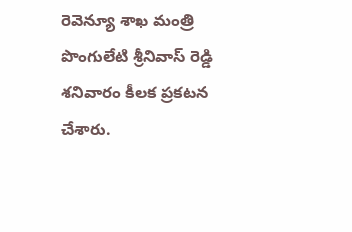రెవెన్యూ శాఖ మంత్రి పొంగులేటి శ్రీనివాస్ రెడ్డి శనివారం కీలక ప్రకటన చేశారు.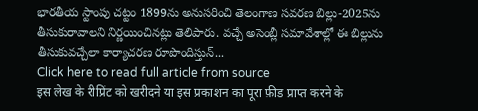భారతీయ స్టాంపు చట్టం 1899ను అనుసరించి తెలంగాణ సవరణ బిల్లు-2025ను తీసుకురావాలని నిర్ణయించినట్లు తెలిపారు. వచ్చే అసెంబ్లీ సమావేశాల్లో ఈ బిల్లును తీసుకువచ్చేలా కార్యాచరణ రూపొందిస్తున్...
Click here to read full article from source
इस लेख के रीप्रिंट को खरीदने या इस प्रकाशन का पूरा फ़ीड प्राप्त करने के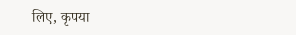लिए, कृपया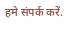हमे संपर्क करें.